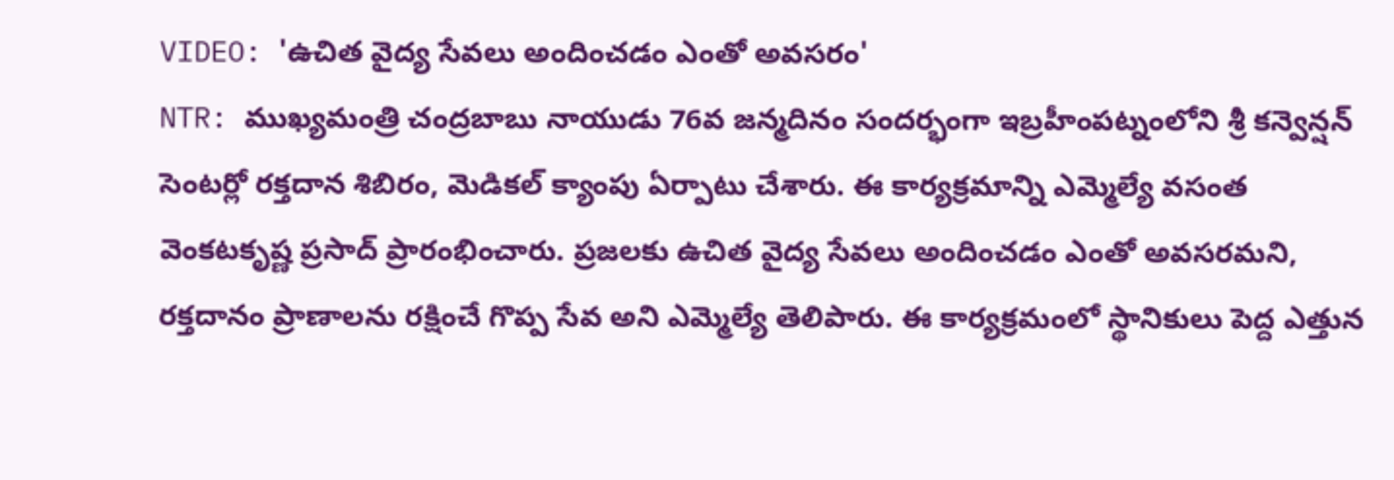VIDEO: 'ఉచిత వైద్య సేవలు అందించడం ఎంతో అవసరం'
NTR: ముఖ్యమంత్రి చంద్రబాబు నాయుడు 76వ జన్మదినం సందర్భంగా ఇబ్రహీంపట్నంలోని శ్రీ కన్వెన్షన్ సెంటర్లో రక్తదాన శిబిరం, మెడికల్ క్యాంపు ఏర్పాటు చేశారు. ఈ కార్యక్రమాన్ని ఎమ్మెల్యే వసంత వెంకటకృష్ణ ప్రసాద్ ప్రారంభించారు. ప్రజలకు ఉచిత వైద్య సేవలు అందించడం ఎంతో అవసరమని, రక్తదానం ప్రాణాలను రక్షించే గొప్ప సేవ అని ఎమ్మెల్యే తెలిపారు. ఈ కార్యక్రమంలో స్థానికులు పెద్ద ఎత్తున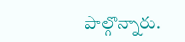పాల్గొన్నారు.